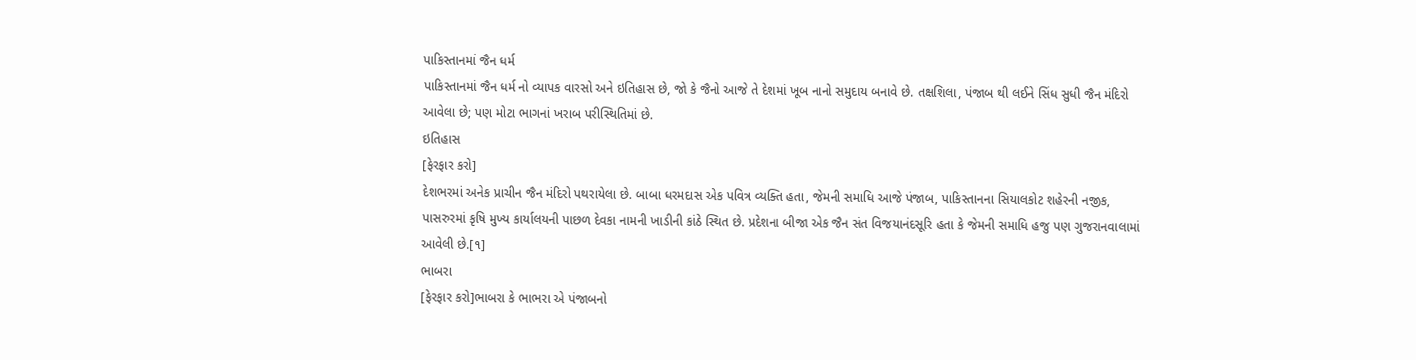પાકિસ્તાનમાં જૈન ધર્મ
પાકિસ્તાનમાં જૈન ધર્મ નો વ્યાપક વારસો અને ઇતિહાસ છે, જો કે જૈનો આજે તે દેશમાં ખૂબ નાનો સમુદાય બનાવે છે. તક્ષશિલા, પંજાબ થી લઈને સિંધ સુધી જૈન મંદિરો આવેલા છે; પણ મોટા ભાગનાં ખરાબ પરીસ્થિતિમાં છે.
ઇતિહાસ
[ફેરફાર કરો]
દેશભરમાં અનેક પ્રાચીન જૈન મંદિરો પથરાયેલા છે. બાબા ધરમદાસ એક પવિત્ર વ્યક્તિ હતા, જેમની સમાધિ આજે પંજાબ, પાકિસ્તાનના સિયાલકોટ શહેરની નજીક, પાસરુરમાં કૃષિ મુખ્ય કાર્યાલયની પાછળ દેવકા નામની ખાડીની કાંઠે સ્થિત છે. પ્રદેશના બીજા એક જૈન સંત વિજયાનંદસૂરિ હતા કે જેમની સમાધિ હજુ પણ ગુજરાનવાલામાં આવેલી છે.[૧]
ભાબરા
[ફેરફાર કરો]ભાબરા કે ભાભરા એ પંજાબનો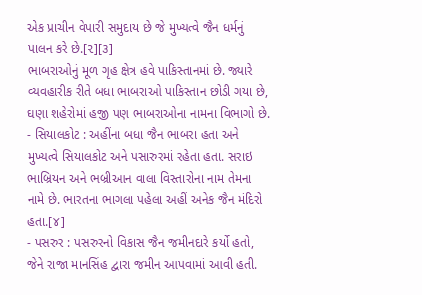એક પ્રાચીન વેપારી સમુદાય છે જે મુખ્યત્વે જૈન ધર્મનું પાલન કરે છે.[૨][૩]
ભાબરાઓનું મૂળ ગૃહ ક્ષેત્ર હવે પાકિસ્તાનમાં છે. જ્યારે વ્યવહારીક રીતે બધા ભાબરાઓ પાકિસ્તાન છોડી ગયા છે, ઘણા શહેરોમાં હજી પણ ભાબરાઓના નામના વિભાગો છે.
- સિયાલકોટ : અહીંના બધા જૈન ભાબરા હતા અને મુખ્યત્વે સિયાલકોટ અને પસારુરમાં રહેતા હતા. સરાઇ ભાબ્રિયન અને ભબ્રીઆન વાલા વિસ્તારોના નામ તેમના નામે છે. ભારતના ભાગલા પહેલા અહીં અનેક જૈન મંદિરો હતા.[૪]
- પસરુર : પસરુરનો વિકાસ જૈન જમીનદારે કર્યો હતો, જેને રાજા માનસિંહ દ્વારા જમીન આપવામાં આવી હતી.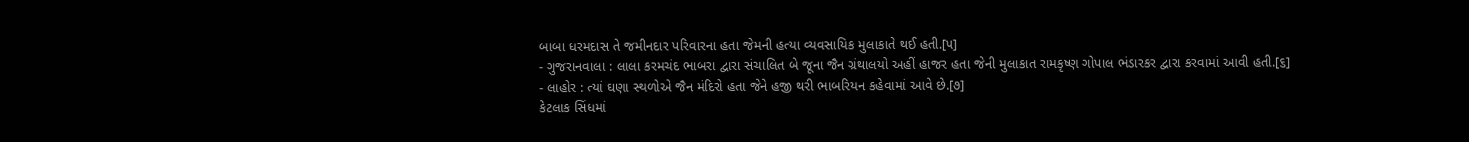બાબા ધરમદાસ તે જમીનદાર પરિવારના હતા જેમની હત્યા વ્યવસાયિક મુલાકાતે થઈ હતી.[૫]
- ગુજરાનવાલા : લાલા કરમચંદ ભાબરા દ્વારા સંચાલિત બે જૂના જૈન ગ્રંથાલયો અહીં હાજર હતા જેની મુલાકાત રામકૃષ્ણ ગોપાલ ભંડારકર દ્વારા કરવામાં આવી હતી.[૬]
- લાહોર : ત્યાં ઘણા સ્થળોએ જૈન મંદિરો હતા જેને હજી થરી ભાબરિયન કહેવામાં આવે છે.[૭]
કેટલાક સિંધમાં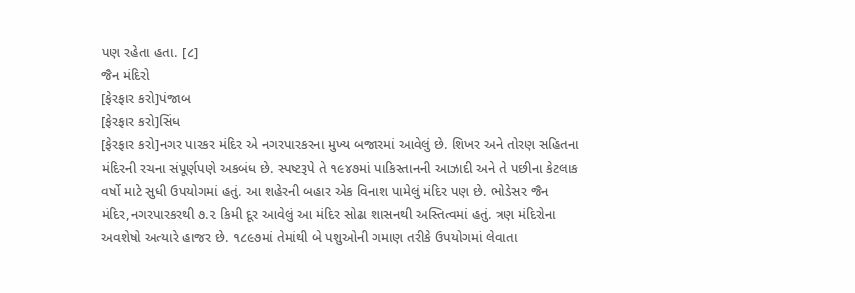પણ રહેતા હતા. [૮]
જૈન મંદિરો
[ફેરફાર કરો]પંજાબ
[ફેરફાર કરો]સિંધ
[ફેરફાર કરો]નગર પારકર મંદિર એ નગરપારકરના મુખ્ય બજારમાં આવેલું છે. શિખર અને તોરણ સહિતના મંદિરની રચના સંપૂર્ણપણે અકબંધ છે. સ્પષ્ટરૂપે તે ૧૯૪૭માં પાકિસ્તાનની આઝાદી અને તે પછીના કેટલાક વર્ષો માટે સુધી ઉપયોગમાં હતું. આ શહેરની બહાર એક વિનાશ પામેલું મંદિર પણ છે. ભોડેસર જૈન મંદિર,નગરપારકરથી ૭.૨ કિમી દૂર આવેલું આ મંદિર સોઢા શાસનથી અસ્તિત્વમાં હતું. ત્રણ મંદિરોના અવશેષો અત્યારે હાજર છે. ૧૮૯૭માં તેમાંથી બે પશુઓની ગમાણ તરીકે ઉપયોગમાં લેવાતા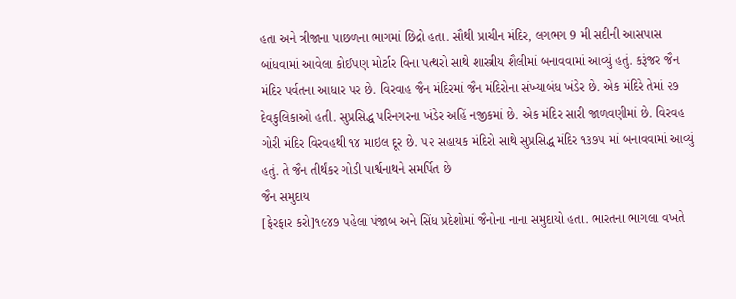હતા અને ત્રીજાના પાછળના ભાગમાં છિદ્રો હતા. સૌથી પ્રાચીન મંદિર, લગભગ 9 મી સદીની આસપાસ બાંધવામાં આવેલા કોઈપણ મોર્ટાર વિના પત્થરો સાથે શાસ્ત્રીય શૈલીમાં બનાવવામાં આવ્યું હતું. કરૂંજર જૈન મંદિર પર્વતના આધાર પર છે. વિરવાહ જૈન મંદિરમાં જૈન મંદિરોના સંખ્યાબંધ ખંડેર છે. એક મંદિરે તેમાં ૨૭ દેવકુલિકાઓ હતી. સુપ્રસિદ્ધ પરિનગરના ખંડેર અહિં નજીકમાં છે. એક મંદિર સારી જાળવણીમાં છે. વિરવહ ગોરી મંદિર વિરવહથી ૧૪ માઇલ દૂર છે. ૫૨ સહાયક મંદિરો સાથે સુપ્રસિદ્ધ મંદિર ૧૩૭૫ માં બનાવવામાં આવ્યું હતું. તે જૈન તીર્થંકર ગોડી પાર્શ્વનાથને સમર્પિત છે
જૈન સમુદાય
[ફેરફાર કરો]૧૯૪૭ પહેલા પંજાબ અને સિંધ પ્રદેશોમાં જૈનોના નાના સમુદાયો હતા. ભારતના ભાગલા વખતે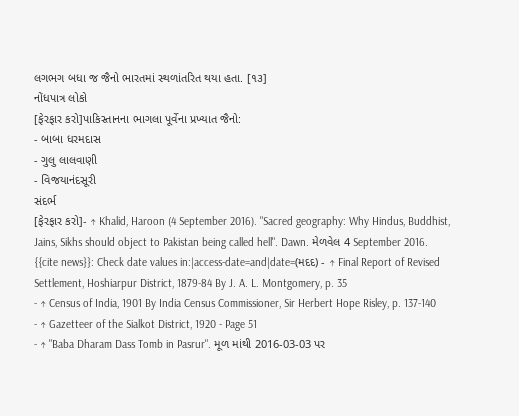લગભગ બધા જ જૈનો ભારતમાં સ્થળાંતરિત થયા હતા. [૧૩]
નોંધપાત્ર લોકો
[ફેરફાર કરો]પાકિસ્તાનના ભાગલા પૂર્વેના પ્રખ્યાત જૈનો:
- બાબા ધરમદાસ
- ગુલુ લાલવાણી
- વિજયાનંદસૂરી
સંદર્ભ
[ફેરફાર કરો]- ↑ Khalid, Haroon (4 September 2016). "Sacred geography: Why Hindus, Buddhist, Jains, Sikhs should object to Pakistan being called hell". Dawn. મેળવેલ 4 September 2016.
{{cite news}}: Check date values in:|access-date=and|date=(મદદ) - ↑ Final Report of Revised Settlement, Hoshiarpur District, 1879-84 By J. A. L. Montgomery, p. 35
- ↑ Census of India, 1901 By India Census Commissioner, Sir Herbert Hope Risley, p. 137-140
- ↑ Gazetteer of the Sialkot District, 1920 - Page 51
- ↑ "Baba Dharam Dass Tomb in Pasrur". મૂળ માંથી 2016-03-03 પર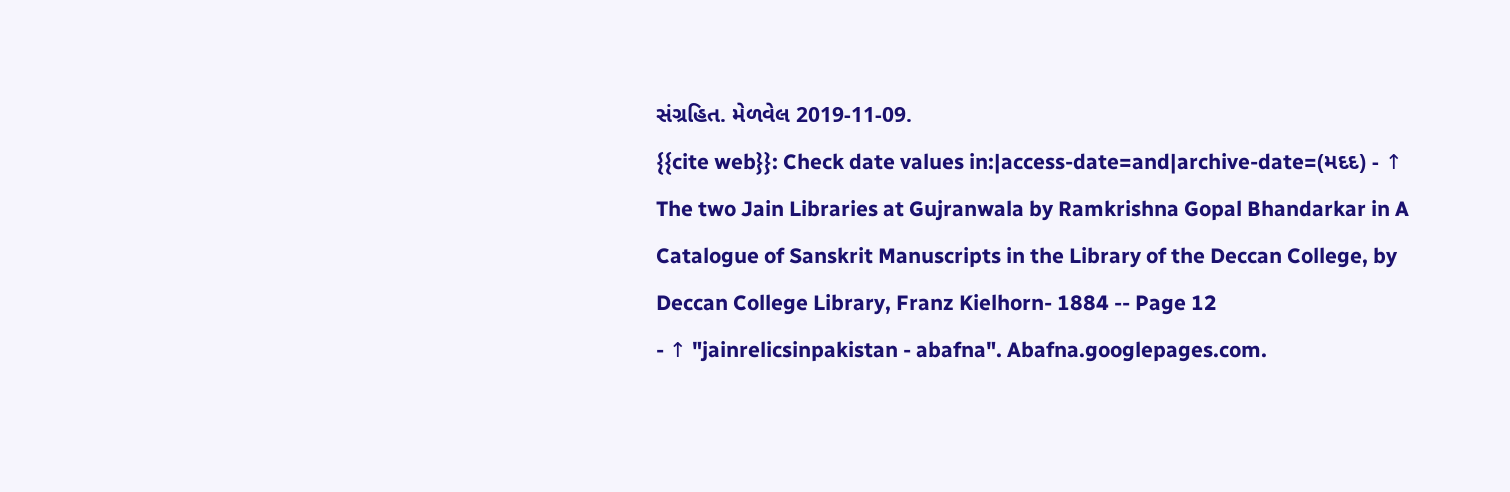સંગ્રહિત. મેળવેલ 2019-11-09.
{{cite web}}: Check date values in:|access-date=and|archive-date=(મદદ) - ↑ The two Jain Libraries at Gujranwala by Ramkrishna Gopal Bhandarkar in A Catalogue of Sanskrit Manuscripts in the Library of the Deccan College, by Deccan College Library, Franz Kielhorn- 1884 -- Page 12
- ↑ "jainrelicsinpakistan - abafna". Abafna.googlepages.com.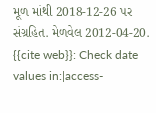મૂળ માંથી 2018-12-26 પર સંગ્રહિત. મેળવેલ 2012-04-20.
{{cite web}}: Check date values in:|access-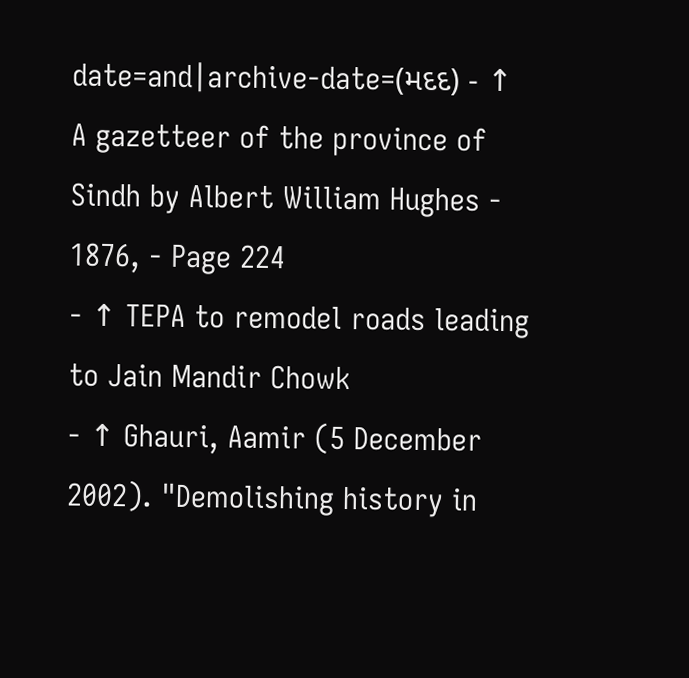date=and|archive-date=(મદદ) - ↑ A gazetteer of the province of Sindh by Albert William Hughes - 1876, - Page 224
- ↑ TEPA to remodel roads leading to Jain Mandir Chowk
- ↑ Ghauri, Aamir (5 December 2002). "Demolishing history in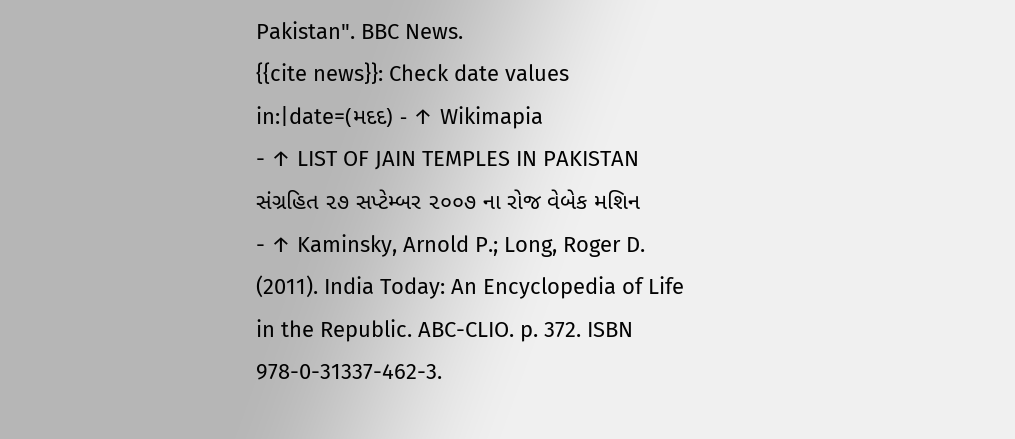Pakistan". BBC News.
{{cite news}}: Check date values in:|date=(મદદ) - ↑ Wikimapia
- ↑ LIST OF JAIN TEMPLES IN PAKISTAN સંગ્રહિત ૨૭ સપ્ટેમ્બર ૨૦૦૭ ના રોજ વેબેક મશિન
- ↑ Kaminsky, Arnold P.; Long, Roger D. (2011). India Today: An Encyclopedia of Life in the Republic. ABC-CLIO. p. 372. ISBN 978-0-31337-462-3.